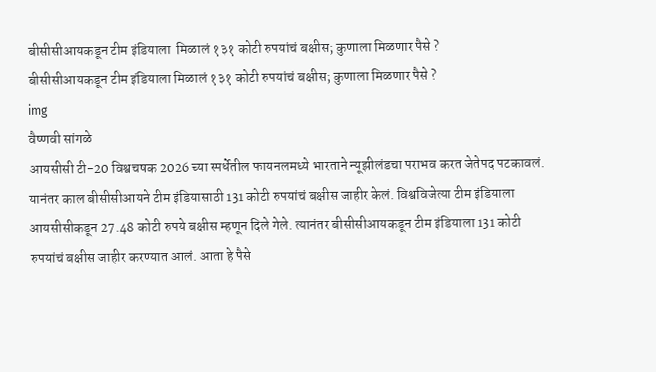बीसीसीआयकडून टीम इंडियाला  मिळालं १३१ कोटी रुपयांचं बक्षीस; कुणाला मिळणार पैसे ?
बीसीसीआयकडून टीम इंडियाला मिळालं १३१ कोटी रुपयांचं बक्षीस; कुणाला मिळणार पैसे ?
img
वैष्णवी सांगळे
आयसीसी टी-20 विश्वचषक 2026 च्या स्पर्धेतील फायनलमध्ये भारताने न्यूझीलंडचा पराभव करत जेतेपद पटकावलं. यानंतर काल बीसीसीआयने टीम इंडियासाठी 131 कोटी रुपयांचं बक्षीस जाहीर केलं. विश्वविजेत्या टीम इंडियाला आयसीसीकडून 27.48 कोटी रुपये बक्षीस म्हणून दिले गेले. त्यानंतर बीसीसीआयकडून टीम इंडियाला 131 कोटी रुपयांचं बक्षीस जाहीर करण्यात आलं. आता हे पैसे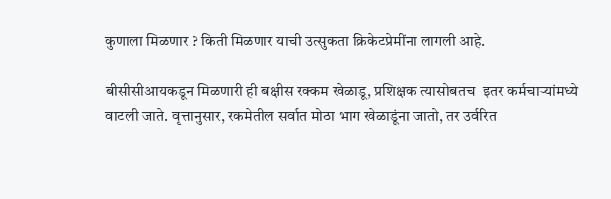कुणाला मिळणार ? किती मिळणार याची उत्सुकता क्रिकेटप्रेमींना लागली आहे.

बीसीसीआयकडून मिळणारी ही बक्षीस रक्कम खेळाडू, प्रशिक्षक त्यासोबतच  इतर कर्मचाऱ्यांमध्ये वाटली जाते. वृत्तानुसार, रकमेतील सर्वात मोठा भाग खेळाडूंना जातो, तर उर्वरित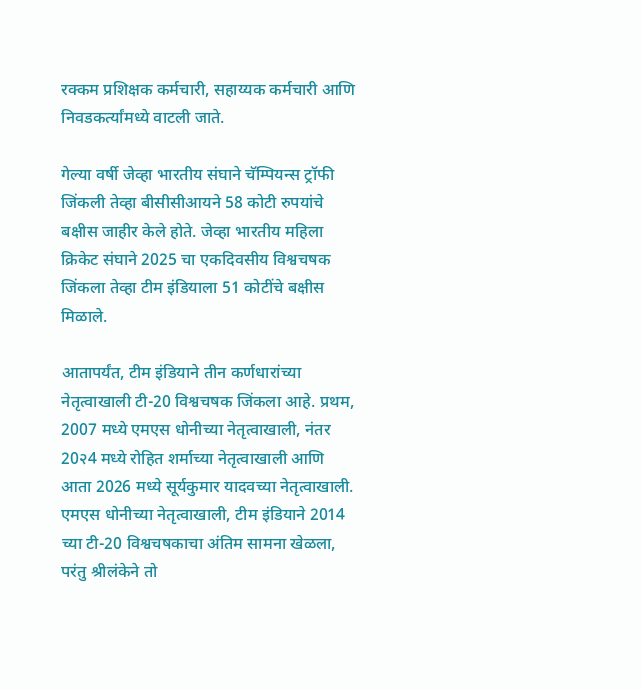रक्कम प्रशिक्षक कर्मचारी, सहाय्यक कर्मचारी आणि निवडकर्त्यांमध्ये वाटली जाते.

गेल्या वर्षी जेव्हा भारतीय संघाने चॅम्पियन्स ट्रॉफी जिंकली तेव्हा बीसीसीआयने 58 कोटी रुपयांचे बक्षीस जाहीर केले होते. जेव्हा भारतीय महिला क्रिकेट संघाने 2025 चा एकदिवसीय विश्वचषक जिंकला तेव्हा टीम इंडियाला 51 कोटींचे बक्षीस मिळाले.

आतापर्यंत, टीम इंडियाने तीन कर्णधारांच्या नेतृत्वाखाली टी-20 विश्वचषक जिंकला आहे. प्रथम, 2007 मध्ये एमएस धोनीच्या नेतृत्वाखाली, नंतर 20२4 मध्ये रोहित शर्माच्या नेतृत्वाखाली आणि आता 2026 मध्ये सूर्यकुमार यादवच्या नेतृत्वाखाली. एमएस धोनीच्या नेतृत्वाखाली, टीम इंडियाने 2014 च्या टी-20 विश्वचषकाचा अंतिम सामना खेळला, परंतु श्रीलंकेने तो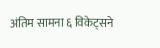अंतिम सामना ६ विकेट्सने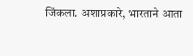जिंकला. अशाप्रकारे, भारताने आता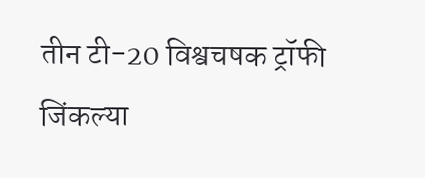तीन टी-20 विश्वचषक ट्रॉफी जिंकल्या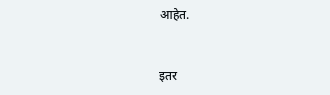आहेत.


इतर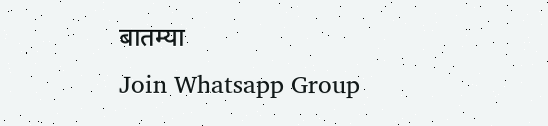बातम्या
Join Whatsapp Group